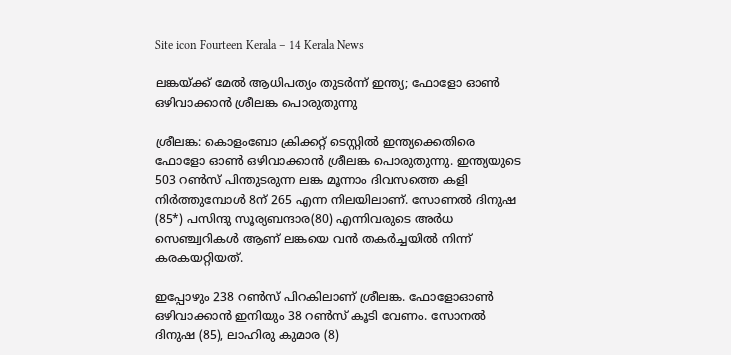Site icon Fourteen Kerala – 14 Kerala News

ലങ്കയ്ക്ക് മേൽ ആധിപത്യം തുടർന്ന് ഇന്ത്യ; ഫോളോ ഓൺ ഒഴിവാക്കാൻ ശ്രീലങ്ക പൊരുതുന്നു

ശ്രീലങ്ക: കൊളംബോ ക്രിക്കറ്റ് ടെസ്റ്റിൽ ഇന്ത്യക്കെതിരെ ഫോളോ ഓൺ ഒഴിവാക്കാൻ ശ്രീലങ്ക പൊരുതുന്നു. ഇന്ത്യയുടെ 503 റൺസ് പിന്തുടരുന്ന ലങ്ക മൂന്നാം ദിവസത്തെ കളി നിർത്തുമ്പോൾ 8ന് 265 എന്ന നിലയിലാണ്. സോണൽ ദിനുഷ (85*) പസിന്ദു സൂര്യബന്ദാര(80) എന്നിവരുടെ അർധ സെഞ്ച്വറികൾ ആണ് ലങ്കയെ വൻ തകർച്ചയിൽ നിന്ന് കരകയറ്റിയത്.

ഇപ്പോഴും 238 റണ്‍സ് പിറകിലാണ് ശ്രീലങ്ക. ഫോളോഓണ്‍ ഒഴിവാക്കാന്‍ ഇനിയും 38 റണ്‍സ് കൂടി വേണം. സോനല്‍ ദിനുഷ (85), ലാഹിരു കുമാര (8)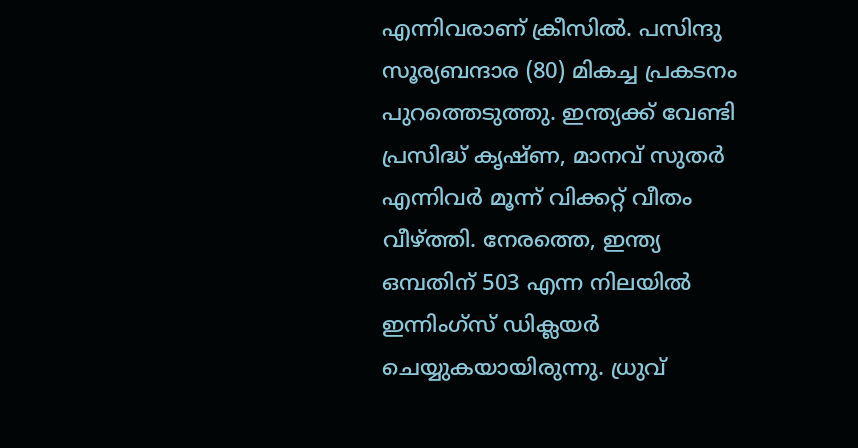എന്നിവരാണ് ക്രീസില്‍. പസിന്ദു സൂര്യബന്ദാര (80) മികച്ച പ്രകടനം പുറത്തെടുത്തു. ഇന്ത്യക്ക് വേണ്ടി പ്രസിദ്ധ് കൃഷ്ണ, മാനവ് സുതര്‍ എന്നിവര്‍ മൂന്ന് വിക്കറ്റ് വീതം വീഴ്ത്തി. നേരത്തെ, ഇന്ത്യ ഒമ്പതിന് 503 എന്ന നിലയില്‍ ഇന്നിംഗ്‌സ് ഡിക്ലയര്‍ ചെയ്യുകയായിരുന്നു. ധ്രുവ്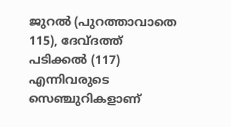ജുറല്‍ (പുറത്താവാതെ 115), ദേവ്ദത്ത് പടിക്കല്‍ (117) എന്നിവരുടെ സെഞ്ചുറികളാണ്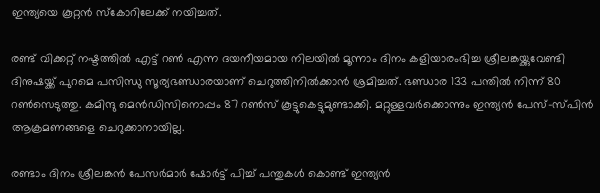ഇന്ത്യയെ കൂറ്റന്‍ സ്‌കോറിലേക്ക് നയിച്ചത്.

രണ്ട് വിക്കറ്റ് നഷ്ടത്തിൽ എട്ട് റൺ എന്ന ദയനീയമായ നിലയിൽ മൂന്നാം ദിനം കളിയാരംഭിച്ച ശ്രീലങ്കയ്ക്കുവേണ്ടി ദിനുഷയ്ക്ക് പുറമെ പസിന്ധു സൂര്യഭണ്ഡാരയാണ് ചെറുത്തിനിൽക്കാൻ ശ്രമിച്ചത്. ഭണ്ഡാര 133 പന്തിൽ നിന്ന് 80 റൺസെടുത്തു. കമിന്ദു മെൻഡിസിനൊപ്പം 87 റൺസ് കൂട്ടുകെട്ടുമുണ്ടാക്കി. മറ്റുള്ളവർക്കൊന്നും ഇന്ത്യൻ പേസ്-സ്പിൻ ആക്രമണങ്ങളെ ചെറുക്കാനായില്ല.

രണ്ടാം ദിനം ശ്രീലങ്കന്‍ പേസര്‍മാര്‍ ഷോര്‍ട്ട് പിച്ച് പന്തുകള്‍ കൊണ്ട് ഇന്ത്യന്‍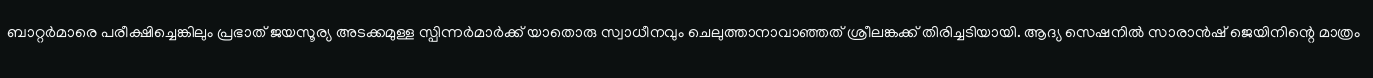ബാറ്റര്‍മാരെ പരീക്ഷിച്ചെങ്കിലും പ്രഭാത് ജയസൂര്യ അടക്കമുള്ള സ്പിന്നര്‍മാര്‍ക്ക് യാതൊരു സ്വാധീനവും ചെലുത്താനാവാഞ്ഞത് ശ്രീലങ്കക്ക് തിരിച്ചടിയായി. ആദ്യ സെഷനില്‍ സാരാന്‍ഷ് ജെയിനിന്റെ മാത്രം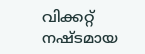വിക്കറ്റ് നഷ്ടമായ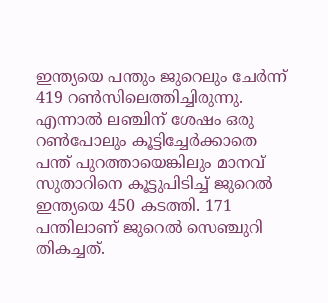ഇന്ത്യയെ പന്തും ജുറെലും ചേര്‍ന്ന് 419 റണ്‍സിലെത്തിച്ചിരുന്നു. എന്നാല്‍ ലഞ്ചിന് ശേഷം ഒരു റണ്‍പോലും കൂട്ടിച്ചേര്‍ക്കാതെ പന്ത് പുറത്തായെങ്കിലും മാനവ് സുതാറിനെ കൂട്ടുപിടിച്ച് ജുറെല്‍ ഇന്ത്യയെ 450 കടത്തി. 171 പന്തിലാണ് ജുറെല്‍ സെഞ്ചുറി തികച്ചത്.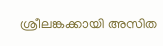ശ്രീലങ്കക്കായി അസിത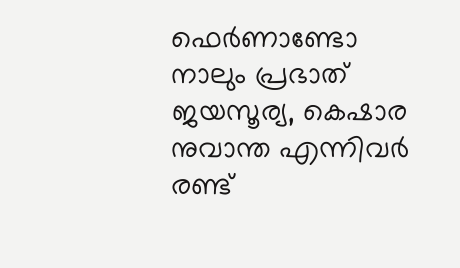ഫെര്‍ണാണ്ടോ നാലും പ്രഭാത് ജയസൂര്യ, കെഷാര നുവാന്ത എന്നിവര്‍ രണ്ട്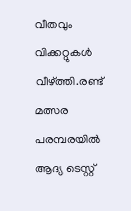വീതവും വിക്കറ്റുകള്‍ വീഴ്ത്തി.രണ്ട് മത്സര പരമ്പരയില്‍ ആദ്യ ടെസ്റ്റ്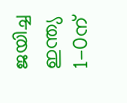ജയിച്ച ഇന്ത്യ 1-0ന്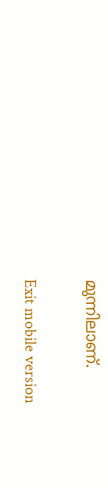മുന്നിലാണ്.

Exit mobile version